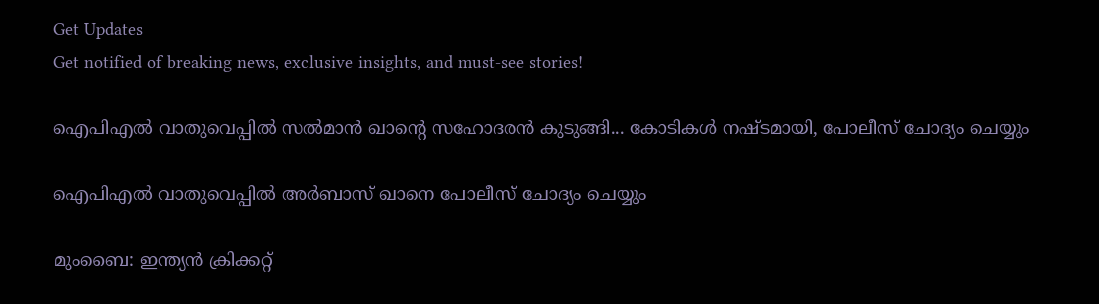Get Updates
Get notified of breaking news, exclusive insights, and must-see stories!

ഐപിഎല്‍ വാതുവെപ്പില്‍ സല്‍മാന്‍ ഖാന്റെ സഹോദരന്‍ കുടുങ്ങി... കോടികള്‍ നഷ്ടമായി, പോലീസ് ചോദ്യം ചെയ്യും

ഐപിഎല്‍ വാതുവെപ്പില്‍ അര്‍ബാസ് ഖാനെ പോലീസ് ചോദ്യം ചെയ്യും

മുംബൈ: ഇന്ത്യന്‍ ക്രിക്കറ്റ്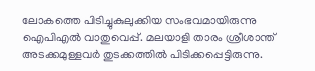ലോകത്തെ പിടിച്ചുകുലുക്കിയ സംഭവമായിരുന്നു ഐപിഎല്‍ വാതുവെപ്പ്. മലയാളി താരം ശ്രീശാന്ത് അടക്കമുള്ളവര്‍ തുടക്കത്തില്‍ പിടിക്കപ്പെട്ടിരുന്നു.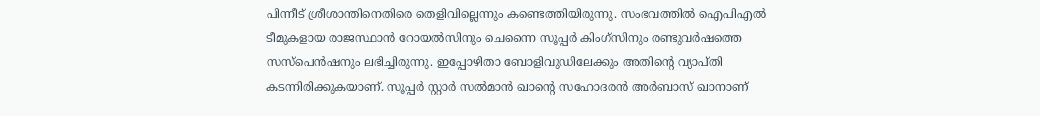പിന്നീട് ശ്രീശാന്തിനെതിരെ തെളിവില്ലെന്നും കണ്ടെത്തിയിരുന്നു. സംഭവത്തില്‍ ഐപിഎല്‍ ടീമുകളായ രാജസ്ഥാന്‍ റോയല്‍സിനും ചെന്നൈ സൂപ്പര്‍ കിംഗ്‌സിനും രണ്ടുവര്‍ഷത്തെ സസ്‌പെന്‍ഷനും ലഭിച്ചിരുന്നു. ഇപ്പോഴിതാ ബോളിവുഡിലേക്കും അതിന്റെ വ്യാപ്തി കടന്നിരിക്കുകയാണ്. സൂപ്പര്‍ സ്റ്റാര്‍ സല്‍മാന്‍ ഖാന്റെ സഹോദരന്‍ അര്‍ബാസ് ഖാനാണ്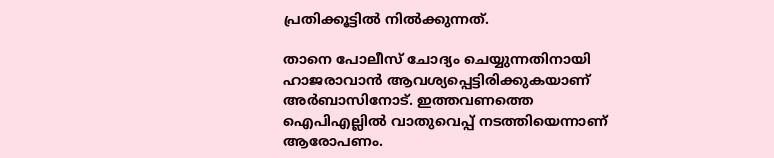പ്രതിക്കൂട്ടില്‍ നില്‍ക്കുന്നത്.

താനെ പോലീസ് ചോദ്യം ചെയ്യുന്നതിനായി ഹാജരാവാന്‍ ആവശ്യപ്പെട്ടിരിക്കുകയാണ് അര്‍ബാസിനോട്. ഇത്തവണത്തെ ഐപിഎല്ലില്‍ വാതുവെപ്പ് നടത്തിയെന്നാണ് ആരോപണം.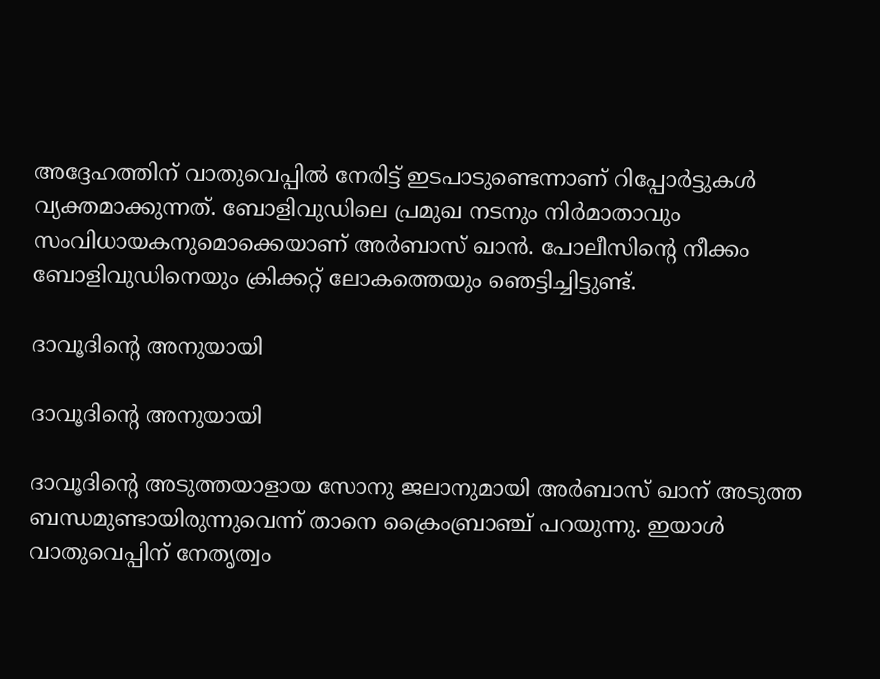അദ്ദേഹത്തിന് വാതുവെപ്പില്‍ നേരിട്ട് ഇടപാടുണ്ടെന്നാണ് റിപ്പോര്‍ട്ടുകള്‍ വ്യക്തമാക്കുന്നത്. ബോളിവുഡിലെ പ്രമുഖ നടനും നിര്‍മാതാവും സംവിധായകനുമൊക്കെയാണ് അര്‍ബാസ് ഖാന്‍. പോലീസിന്റെ നീക്കം ബോളിവുഡിനെയും ക്രിക്കറ്റ് ലോകത്തെയും ഞെട്ടിച്ചിട്ടുണ്ട്.

ദാവൂദിന്റെ അനുയായി

ദാവൂദിന്റെ അനുയായി

ദാവൂദിന്റെ അടുത്തയാളായ സോനു ജലാനുമായി അര്‍ബാസ് ഖാന് അടുത്ത ബന്ധമുണ്ടായിരുന്നുവെന്ന് താനെ ക്രൈംബ്രാഞ്ച് പറയുന്നു. ഇയാള്‍ വാതുവെപ്പിന് നേതൃത്വം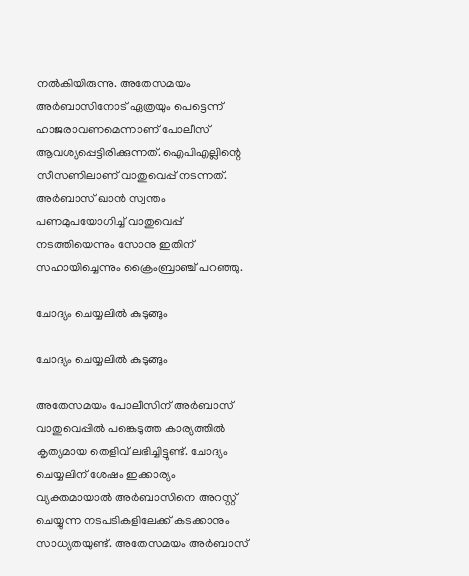നല്‍കിയിരുന്നു. അതേസമയം അര്‍ബാസിനോട് ഏത്രയും പെട്ടെന്ന് ഹാജരാവണമെന്നാണ് പോലീസ് ആവശ്യപ്പെട്ടിരിക്കുന്നത്. ഐപിഎല്ലിന്റെ സീസണിലാണ് വാതുവെപ്പ് നടന്നത്. അര്‍ബാസ് ഖാന്‍ സ്വന്തം പണമുപയോഗിച്ച് വാതുവെപ്പ് നടത്തിയെന്നും സോനു ഇതിന് സഹായിച്ചെന്നും ക്രൈംബ്രാഞ്ച് പറഞ്ഞു.

ചോദ്യം ചെയ്യലില്‍ കുടുങ്ങും

ചോദ്യം ചെയ്യലില്‍ കുടുങ്ങും

അതേസമയം പോലീസിന് അര്‍ബാസ് വാതുവെപ്പില്‍ പങ്കെടുത്ത കാര്യത്തില്‍ കൃത്യമായ തെളിവ് ലഭിച്ചിട്ടുണ്ട്. ചോദ്യം ചെയ്യലിന് ശേഷം ഇക്കാര്യം വ്യക്തമായാല്‍ അര്‍ബാസിനെ അറസ്റ്റ് ചെയ്യുന്ന നടപടികളിലേക്ക് കടക്കാനും സാധ്യതയുണ്ട്. അതേസമയം അര്‍ബാസ്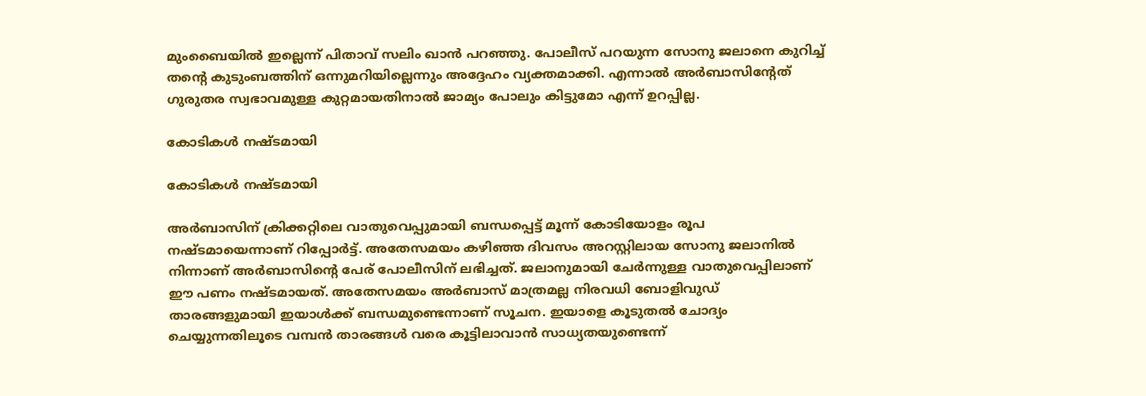മുംബൈയില്‍ ഇല്ലെന്ന് പിതാവ് സലിം ഖാന്‍ പറഞ്ഞു. പോലീസ് പറയുന്ന സോനു ജലാനെ കുറിച്ച് തന്റെ കുടുംബത്തിന് ഒന്നുമറിയില്ലെന്നും അദ്ദേഹം വ്യക്തമാക്കി. എന്നാല്‍ അര്‍ബാസിന്റേത് ഗുരുതര സ്വഭാവമുള്ള കുറ്റമായതിനാല്‍ ജാമ്യം പോലും കിട്ടുമോ എന്ന് ഉറപ്പില്ല.

കോടികള്‍ നഷ്ടമായി

കോടികള്‍ നഷ്ടമായി

അര്‍ബാസിന് ക്രിക്കറ്റിലെ വാതുവെപ്പുമായി ബന്ധപ്പെട്ട് മൂന്ന് കോടിയോളം രൂപ നഷ്ടമായെന്നാണ് റിപ്പോര്‍ട്ട്. അതേസമയം കഴിഞ്ഞ ദിവസം അറസ്റ്റിലായ സോനു ജലാനില്‍ നിന്നാണ് അര്‍ബാസിന്റെ പേര് പോലീസിന് ലഭിച്ചത്. ജലാനുമായി ചേര്‍ന്നുള്ള വാതുവെപ്പിലാണ് ഈ പണം നഷ്ടമായത്. അതേസമയം അര്‍ബാസ് മാത്രമല്ല നിരവധി ബോളിവുഡ് താരങ്ങളുമായി ഇയാള്‍ക്ക് ബന്ധമുണ്ടെന്നാണ് സൂചന. ഇയാളെ കൂടുതല്‍ ചോദ്യം ചെയ്യുന്നതിലൂടെ വമ്പന്‍ താരങ്ങള്‍ വരെ കൂട്ടിലാവാന്‍ സാധ്യതയുണ്ടെന്ന്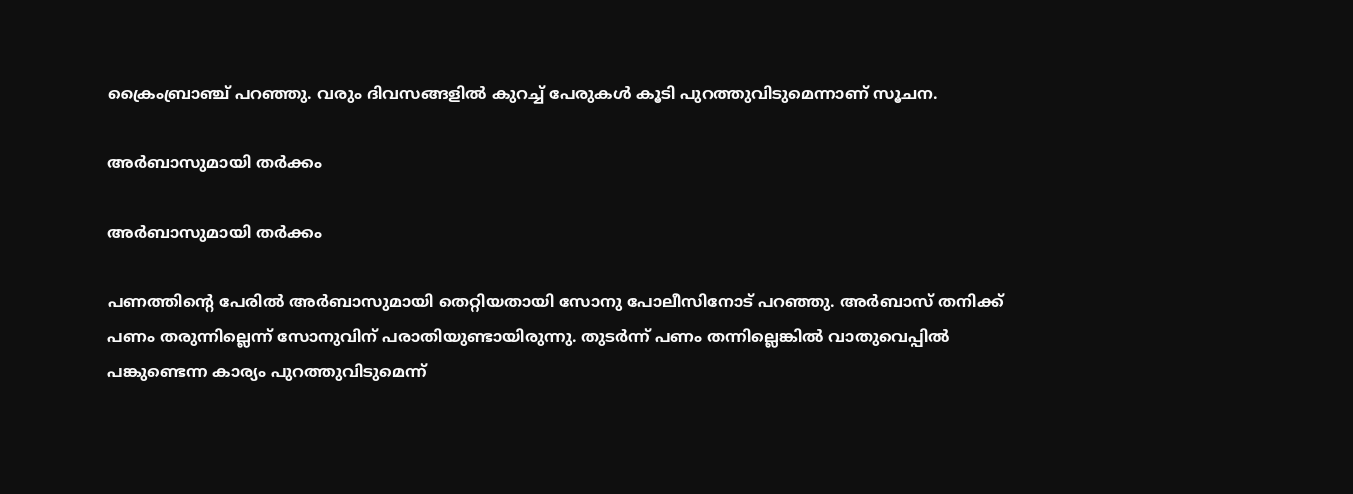ക്രൈംബ്രാഞ്ച് പറഞ്ഞു. വരും ദിവസങ്ങളില്‍ കുറച്ച് പേരുകള്‍ കൂടി പുറത്തുവിടുമെന്നാണ് സൂചന.

അര്‍ബാസുമായി തര്‍ക്കം

അര്‍ബാസുമായി തര്‍ക്കം

പണത്തിന്റെ പേരില്‍ അര്‍ബാസുമായി തെറ്റിയതായി സോനു പോലീസിനോട് പറഞ്ഞു. അര്‍ബാസ് തനിക്ക് പണം തരുന്നില്ലെന്ന് സോനുവിന് പരാതിയുണ്ടായിരുന്നു. തുടര്‍ന്ന് പണം തന്നില്ലെങ്കില്‍ വാതുവെപ്പില്‍ പങ്കുണ്ടെന്ന കാര്യം പുറത്തുവിടുമെന്ന്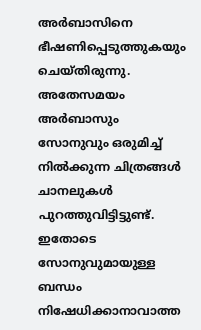അര്‍ബാസിനെ ഭീഷണിപ്പെടുത്തുകയും ചെയ്തിരുന്നു. അതേസമയം അര്‍ബാസും സോനുവും ഒരുമിച്ച് നില്‍ക്കുന്ന ചിത്രങ്ങള്‍ ചാനലുകള്‍ പുറത്തുവിട്ടിട്ടുണ്ട്. ഇതോടെ സോനുവുമായുള്ള ബന്ധം നിഷേധിക്കാനാവാത്ത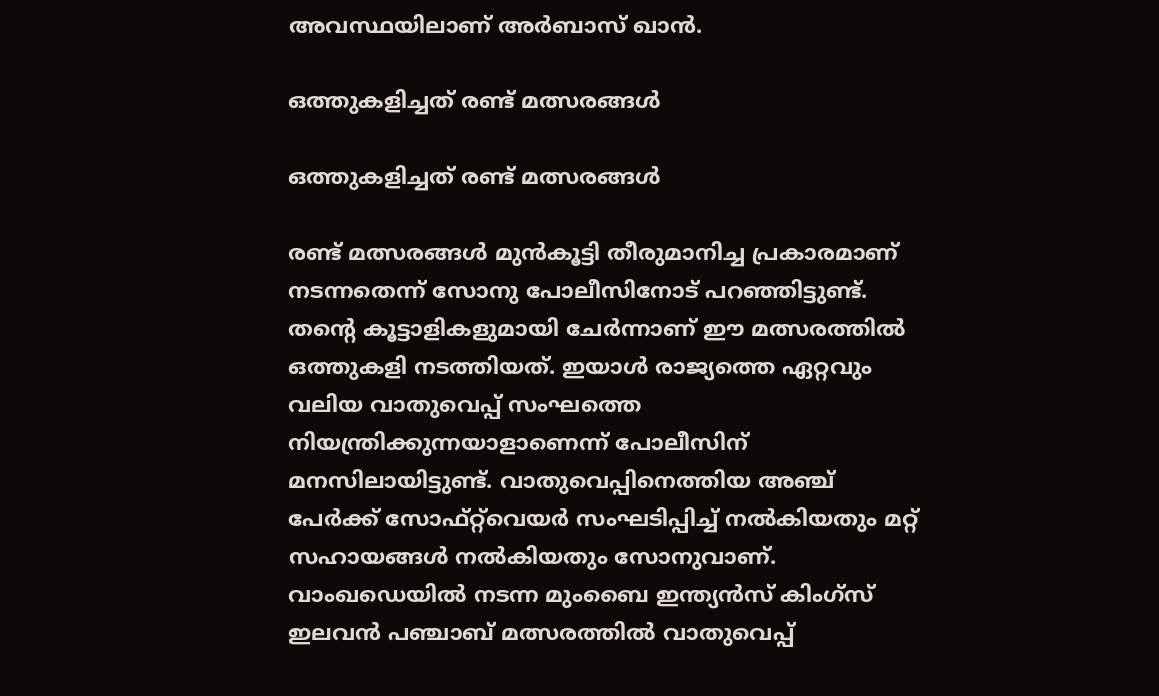അവസ്ഥയിലാണ് അര്‍ബാസ് ഖാന്‍.

ഒത്തുകളിച്ചത് രണ്ട് മത്സരങ്ങള്‍

ഒത്തുകളിച്ചത് രണ്ട് മത്സരങ്ങള്‍

രണ്ട് മത്സരങ്ങള്‍ മുന്‍കൂട്ടി തീരുമാനിച്ച പ്രകാരമാണ് നടന്നതെന്ന് സോനു പോലീസിനോട് പറഞ്ഞിട്ടുണ്ട്. തന്റെ കൂട്ടാളികളുമായി ചേര്‍ന്നാണ് ഈ മത്സരത്തില്‍ ഒത്തുകളി നടത്തിയത്. ഇയാള്‍ രാജ്യത്തെ ഏറ്റവും വലിയ വാതുവെപ്പ് സംഘത്തെ നിയന്ത്രിക്കുന്നയാളാണെന്ന് പോലീസിന് മനസിലായിട്ടുണ്ട്. വാതുവെപ്പിനെത്തിയ അഞ്ച് പേര്‍ക്ക് സോഫ്റ്റ്‌വെയര്‍ സംഘടിപ്പിച്ച് നല്‍കിയതും മറ്റ് സഹായങ്ങള്‍ നല്‍കിയതും സോനുവാണ്. വാംഖഡെയില്‍ നടന്ന മുംബൈ ഇന്ത്യന്‍സ് കിംഗ്‌സ് ഇലവന്‍ പഞ്ചാബ് മത്സരത്തില്‍ വാതുവെപ്പ്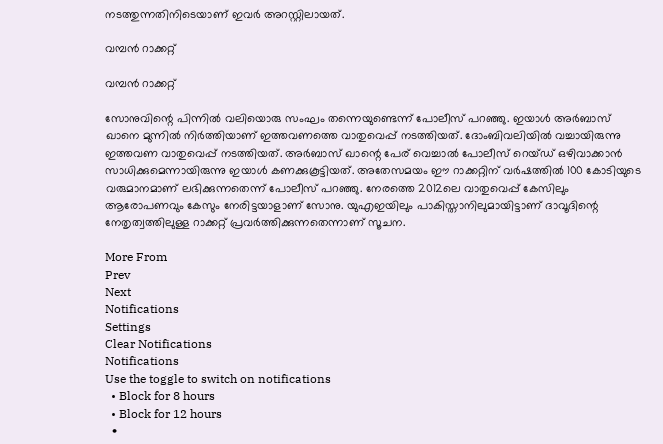നടത്തുന്നതിനിടെയാണ് ഇവര്‍ അറസ്റ്റിലായത്.

വമ്പന്‍ റാക്കറ്റ്

വമ്പന്‍ റാക്കറ്റ്

സോനുവിന്റെ പിന്നില്‍ വലിയൊരു സംഘം തന്നെയുണ്ടെന്ന് പോലീസ് പറഞ്ഞു. ഇയാള്‍ അര്‍ബാസ് ഖാനെ മുന്നില്‍ നിര്‍ത്തിയാണ് ഇത്തവണത്തെ വാതുവെപ്പ് നടത്തിയത്. ദോംബിവലിയില്‍ വച്ചായിരുന്നു ഇത്തവണ വാതുവെപ്പ് നടത്തിയത്. അര്‍ബാസ് ഖാന്റെ പേര് വെച്ചാല്‍ പോലീസ് റെയ്ഡ് ഒഴിവാക്കാന്‍ സാധിക്കുമെന്നായിരുന്നു ഇയാള്‍ കണക്കുകൂട്ടിയത്. അതേസമയം ഈ റാക്കറ്റിന് വര്‍ഷത്തില്‍ 100 കോടിയുടെ വരുമാനമാണ് ലഭിക്കുന്നതെന്ന് പോലീസ് പറഞ്ഞു. നേരത്തെ 2012ലെ വാതുവെപ്പ് കേസിലും ആരോപണവും കേസും നേരിട്ടയാളാണ് സോനു. യുഎഇയിലും പാകിസ്താനിലുമായിട്ടാണ് ദാവൂദിന്റെ നേതൃത്വത്തിലുള്ള റാക്കറ്റ് പ്രവര്‍ത്തിക്കുന്നതെന്നാണ് സൂചന.

More From
Prev
Next
Notifications
Settings
Clear Notifications
Notifications
Use the toggle to switch on notifications
  • Block for 8 hours
  • Block for 12 hours
  •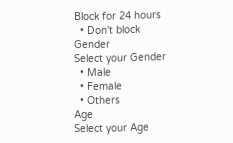Block for 24 hours
  • Don't block
Gender
Select your Gender
  • Male
  • Female
  • Others
Age
Select your Age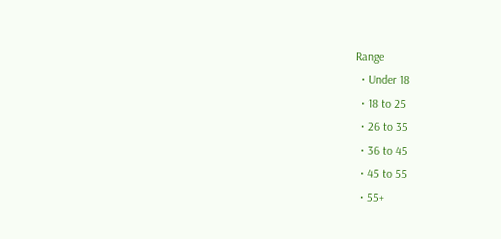Range
  • Under 18
  • 18 to 25
  • 26 to 35
  • 36 to 45
  • 45 to 55
  • 55+